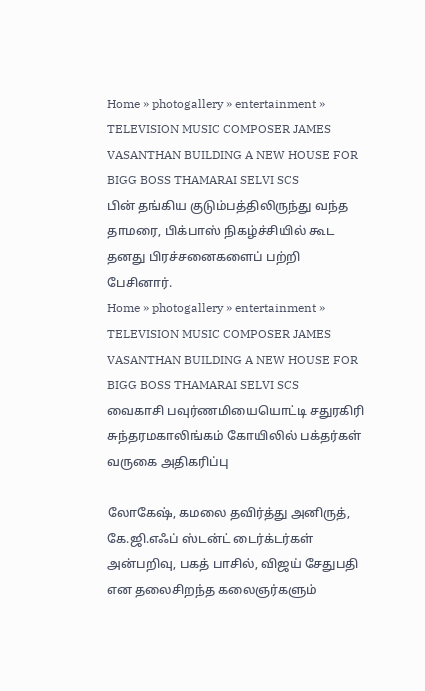Home » photogallery » entertainment » TELEVISION MUSIC COMPOSER JAMES VASANTHAN BUILDING A NEW HOUSE FOR BIGG BOSS THAMARAI SELVI SCS
பின் தங்கிய குடும்பத்திலிருந்து வந்த தாமரை, பிக்பாஸ் நிகழ்ச்சியில் கூட தனது பிரச்சனைகளைப் பற்றி பேசினார்.
Home » photogallery » entertainment » TELEVISION MUSIC COMPOSER JAMES VASANTHAN BUILDING A NEW HOUSE FOR BIGG BOSS THAMARAI SELVI SCS
வைகாசி பவுர்ணமியையொட்டி சதுரகிரி சுந்தரமகாலிங்கம் கோயிலில் பக்தர்கள் வருகை அதிகரிப்பு

லோகேஷ், கமலை தவிர்த்து அனிருத், கே.ஜி.எஃப் ஸ்டன்ட் டைர்க்டர்கள் அன்பறிவு, பகத் பாசில், விஜய் சேதுபதி என தலைசிறந்த கலைஞர்களும்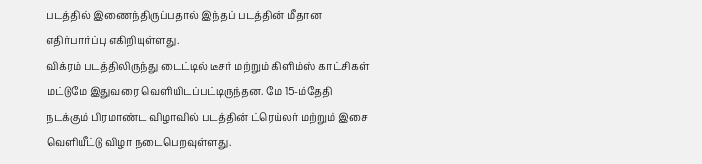படத்தில் இணைந்திருப்பதால் இந்தப் படத்தின் மீதான எதிர்பார்ப்பு எகிறியுள்ளது.
விக்ரம் படத்திலிருந்து டைட்டில் டீசர் மற்றும் கிளிம்ஸ் காட்சிகள் மட்டுமே இதுவரை வெளியிடப்பட்டிருந்தன. மே 15-ம்தேதி நடக்கும் பிரமாண்ட விழாவில் படத்தின் ட்ரெய்லர் மற்றும் இசை வெளியீட்டு விழா நடைபெறவுள்ளது.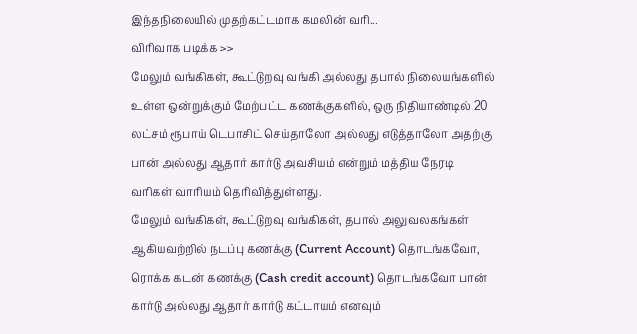இந்தநிலையில் முதற்கட்டமாக கமலின் வரி...
விரிவாக படிக்க >>
மேலும் வங்கிகள், கூட்டுறவு வங்கி அல்லது தபால் நிலையங்களில் உள்ள ஒன்றுக்கும் மேற்பட்ட கணக்குகளில், ஒரு நிதியாண்டில் 20 லட்சம் ரூபாய் டெபாசிட் செய்தாலோ அல்லது எடுத்தாலோ அதற்கு பான் அல்லது ஆதார் கார்டு அவசியம் என்றும் மத்திய நேரடி வரிகள் வாரியம் தெரிவித்துள்ளது.
மேலும் வங்கிகள், கூட்டுறவு வங்கிகள், தபால் அலுவலகங்கள் ஆகியவற்றில் நடப்பு கணக்கு (Current Account) தொடங்கவோ, ரொக்க கடன் கணக்கு (Cash credit account) தொடங்கவோ பான் கார்டு அல்லது ஆதார் கார்டு கட்டாயம் எனவும்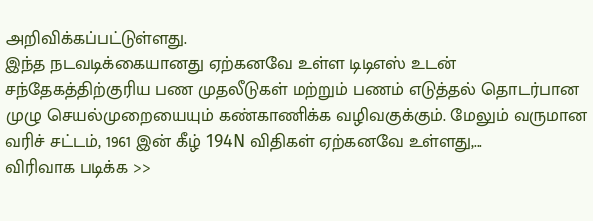அறிவிக்கப்பட்டுள்ளது.
இந்த நடவடிக்கையானது ஏற்கனவே உள்ள டிடிஎஸ் உடன் சந்தேகத்திற்குரிய பண முதலீடுகள் மற்றும் பணம் எடுத்தல் தொடர்பான முழு செயல்முறையையும் கண்காணிக்க வழிவகுக்கும். மேலும் வருமான வரிச் சட்டம், 1961 இன் கீழ் 194N விதிகள் ஏற்கனவே உள்ளது,...
விரிவாக படிக்க >>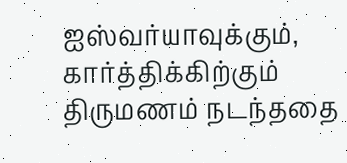ஐஸ்வர்யாவுக்கும், கார்த்திக்கிற்கும் திருமணம் நடந்ததை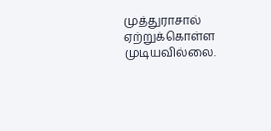முத்துராசால் ஏற்றுக்கொள்ள முடியவில்லை.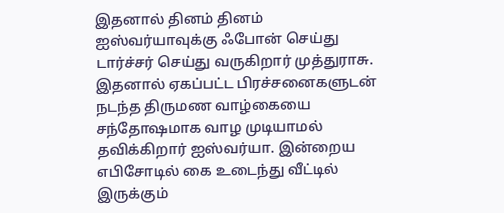இதனால் தினம் தினம் ஐஸ்வர்யாவுக்கு ஃபோன் செய்து டார்ச்சர் செய்து வருகிறார் முத்துராசு. இதனால் ஏகப்பட்ட பிரச்சனைகளுடன் நடந்த திருமண வாழ்கையை சந்தோஷமாக வாழ முடியாமல் தவிக்கிறார் ஐஸ்வர்யா. இன்றைய எபிசோடில் கை உடைந்து வீட்டில் இருக்கும்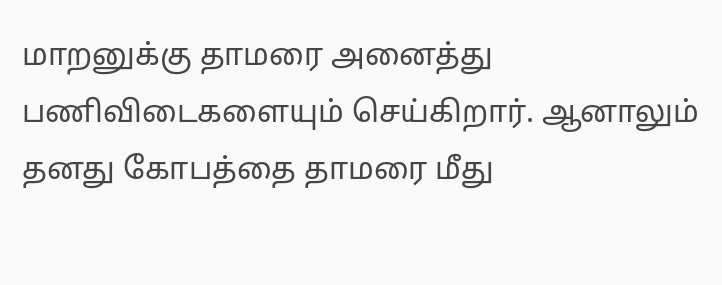மாறனுக்கு தாமரை அனைத்து பணிவிடைகளையும் செய்கிறார். ஆனாலும் தனது கோபத்தை தாமரை மீது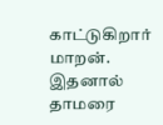காட்டுகிறார் மாறன். இதனால் தாமரை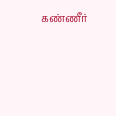கண்ணீர்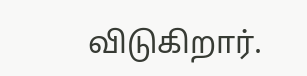விடுகிறார்.